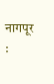नागपूर :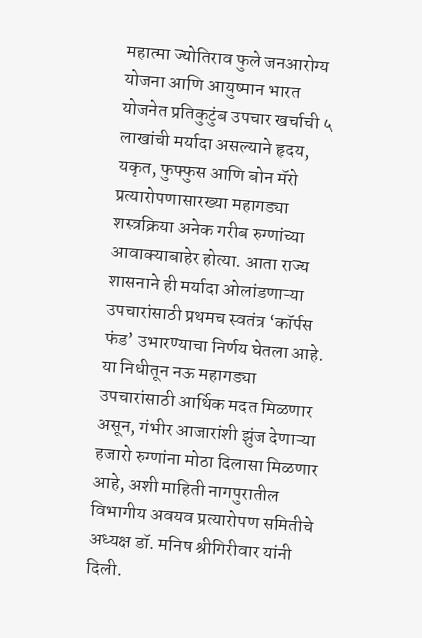महात्मा ज्योतिराव फुले जनआरोग्य योजना आणि आयुष्मान भारत योजनेत प्रतिकुटुंब उपचार खर्चाची ५ लाखांची मर्यादा असल्याने हृदय, यकृत, फुफ्फुस आणि बोन मॅरो प्रत्यारोपणासारख्या महागड्या शस्त्रक्रिया अनेक गरीब रुग्णांच्या आवाक्याबाहेर होत्या. आता राज्य शासनाने ही मर्यादा ओलांडणाऱ्या उपचारांसाठी प्रथमच स्वतंत्र ‘कॉर्पस फंड’ उभारण्याचा निर्णय घेतला आहे. या निधीतून नऊ महागड्या उपचारांसाठी आर्थिक मदत मिळणार असून, गंभीर आजारांशी झुंज देणाऱ्या हजारो रुग्णांना मोठा दिलासा मिळणार आहे, अशी माहिती नागपुरातील विभागीय अवयव प्रत्यारोपण समितीचे अध्यक्ष डॉ. मनिष श्रीगिरीवार यांनी दिली.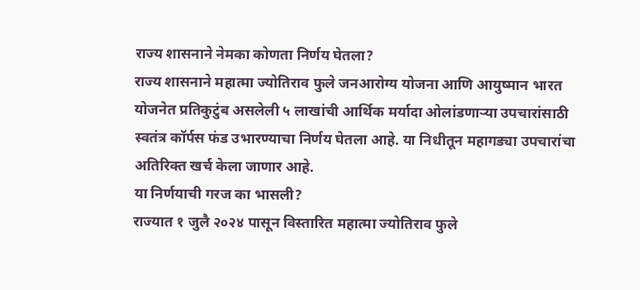राज्य शासनाने नेमका कोणता निर्णय घेतला?
राज्य शासनाने महात्मा ज्योतिराव फुले जनआरोग्य योजना आणि आयुष्मान भारत योजनेत प्रतिकुटुंब असलेली ५ लाखांची आर्थिक मर्यादा ओलांडणाऱ्या उपचारांसाठी स्वतंत्र कॉर्पस फंड उभारण्याचा निर्णय घेतला आहे. या निधीतून महागड्या उपचारांचा अतिरिक्त खर्च केला जाणार आहे.
या निर्णयाची गरज का भासली?
राज्यात १ जुलै २०२४ पासून विस्तारित महात्मा ज्योतिराव फुले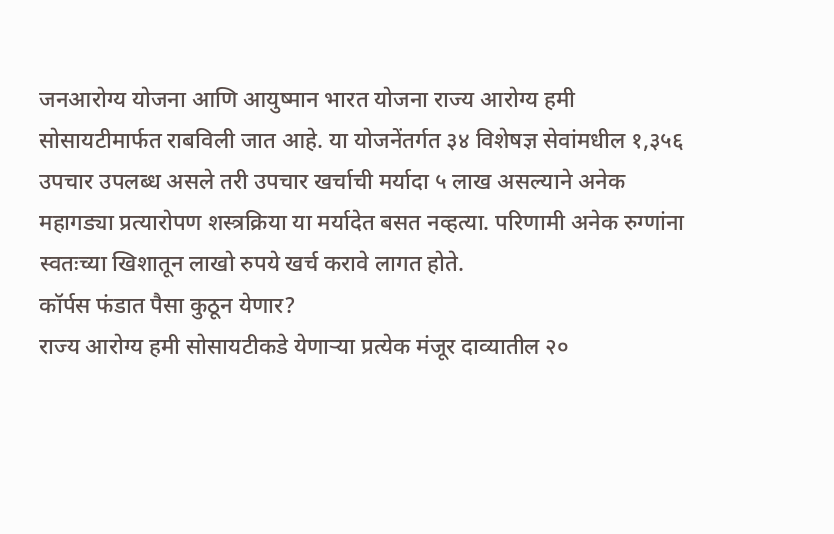जनआरोग्य योजना आणि आयुष्मान भारत योजना राज्य आरोग्य हमी सोसायटीमार्फत राबविली जात आहे. या योजनेंतर्गत ३४ विशेषज्ञ सेवांमधील १,३५६ उपचार उपलब्ध असले तरी उपचार खर्चाची मर्यादा ५ लाख असल्याने अनेक महागड्या प्रत्यारोपण शस्त्रक्रिया या मर्यादेत बसत नव्हत्या. परिणामी अनेक रुग्णांना स्वतःच्या खिशातून लाखो रुपये खर्च करावे लागत होते.
कॉर्पस फंडात पैसा कुठून येणार?
राज्य आरोग्य हमी सोसायटीकडे येणाऱ्या प्रत्येक मंजूर दाव्यातील २०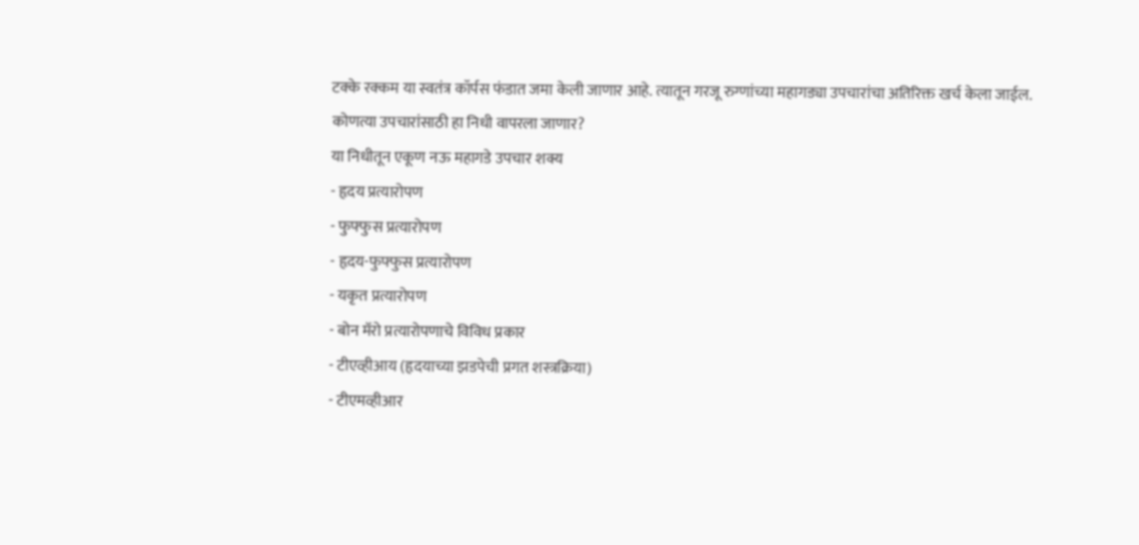टक्के रक्कम या स्वतंत्र कॉर्पस फंडात जमा केली जाणार आहे. त्यातून गरजू रुग्णांच्या महागड्या उपचारांचा अतिरिक्त खर्च केला जाईल.
कोणत्या उपचारांसाठी हा निधी वापरला जाणार?
या निधीतून एकूण नऊ महागडे उपचार शक्य
- हृदय प्रत्यारोपण
- फुफ्फुस प्रत्यारोपण
- हृदय-फुफ्फुस प्रत्यारोपण
- यकृत प्रत्यारोपण
- बोन मॅरो प्रत्यारोपणाचे विविध प्रकार
- टीएव्हीआय (हृदयाच्या झडपेची प्रगत शस्त्रक्रिया)
- टीएमव्हीआर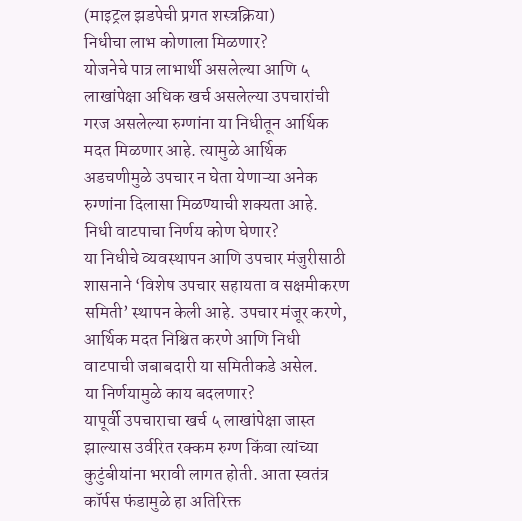(माइट्रल झडपेची प्रगत शस्त्रक्रिया)
निधीचा लाभ कोणाला मिळणार?
योजनेचे पात्र लाभार्थी असलेल्या आणि ५ लाखांपेक्षा अधिक खर्च असलेल्या उपचारांची गरज असलेल्या रुग्णांना या निधीतून आर्थिक मदत मिळणार आहे. त्यामुळे आर्थिक अडचणीमुळे उपचार न घेता येणाऱ्या अनेक रुग्णांना दिलासा मिळण्याची शक्यता आहे.
निधी वाटपाचा निर्णय कोण घेणार?
या निधीचे व्यवस्थापन आणि उपचार मंजुरीसाठी शासनाने ‘विशेष उपचार सहायता व सक्षमीकरण समिती’ स्थापन केली आहे. उपचार मंजूर करणे, आर्थिक मदत निश्चित करणे आणि निधी वाटपाची जबाबदारी या समितीकडे असेल.
या निर्णयामुळे काय बदलणार?
यापूर्वी उपचाराचा खर्च ५ लाखांपेक्षा जास्त झाल्यास उर्वरित रक्कम रुग्ण किंवा त्यांच्या कुटुंबीयांना भरावी लागत होती. आता स्वतंत्र कॉर्पस फंडामुळे हा अतिरिक्त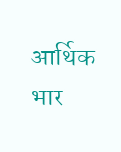आर्थिक भार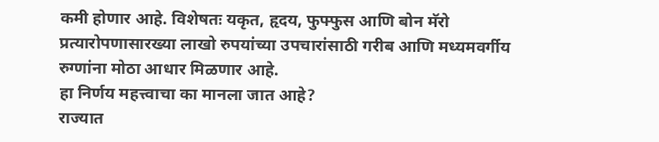कमी होणार आहे. विशेषतः यकृत, हृदय, फुफ्फुस आणि बोन मॅरो प्रत्यारोपणासारख्या लाखो रुपयांच्या उपचारांसाठी गरीब आणि मध्यमवर्गीय रुग्णांना मोठा आधार मिळणार आहे.
हा निर्णय महत्त्वाचा का मानला जात आहे?
राज्यात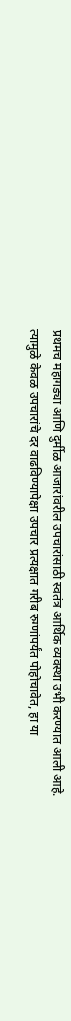प्रथमच महागड्या आणि दुर्मीळ आजारांवरील उपचारांसाठी स्वतंत्र आर्थिक व्यवस्था उभी करण्यात आली आहे. त्यामुळे केवळ उपचारांचे दर वाढविण्यापेक्षा उपचार प्रत्यक्षात गरीब रुग्णांपर्यंत पोहोचावेत, हा या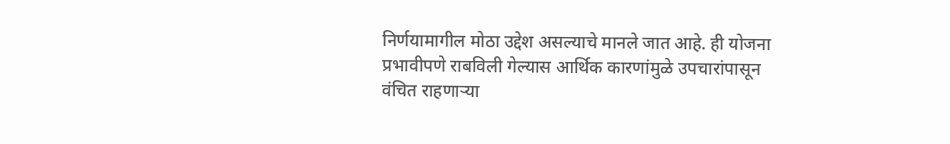निर्णयामागील मोठा उद्देश असल्याचे मानले जात आहे. ही योजना प्रभावीपणे राबविली गेल्यास आर्थिक कारणांमुळे उपचारांपासून वंचित राहणाऱ्या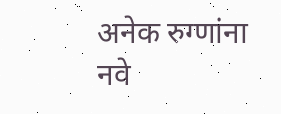अनेक रुग्णांना नवे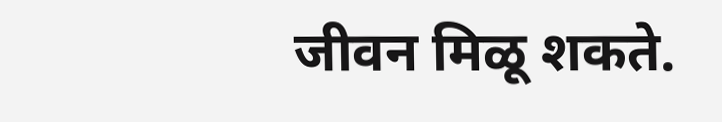जीवन मिळू शकते.